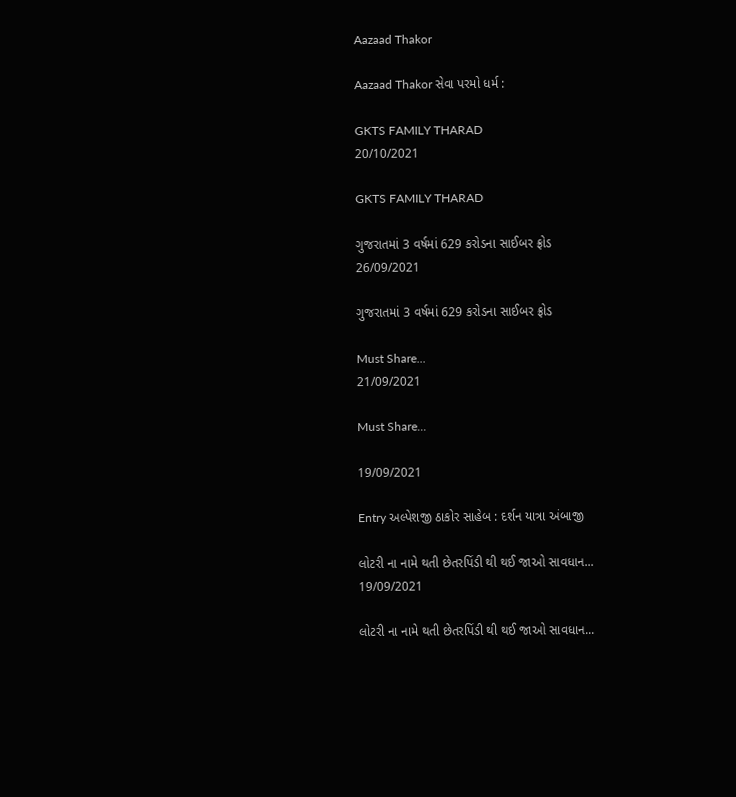Aazaad Thakor

Aazaad Thakor સેવા પરમો ધર્મ :

GKTS FAMILY THARAD
20/10/2021

GKTS FAMILY THARAD

ગુજરાતમાં 3 વર્ષમાં 629 કરોડના સાઈબર ફ્રોડ
26/09/2021

ગુજરાતમાં 3 વર્ષમાં 629 કરોડના સાઈબર ફ્રોડ

Must Share...
21/09/2021

Must Share...

19/09/2021

Entry અલ્પેશજી ઠાકોર સાહેબ : દર્શન યાત્રા અંબાજી

લોટરી ના નામે થતી છેતરપિંડી થી થઈ જાઓ સાવધાન...
19/09/2021

લોટરી ના નામે થતી છેતરપિંડી થી થઈ જાઓ સાવધાન...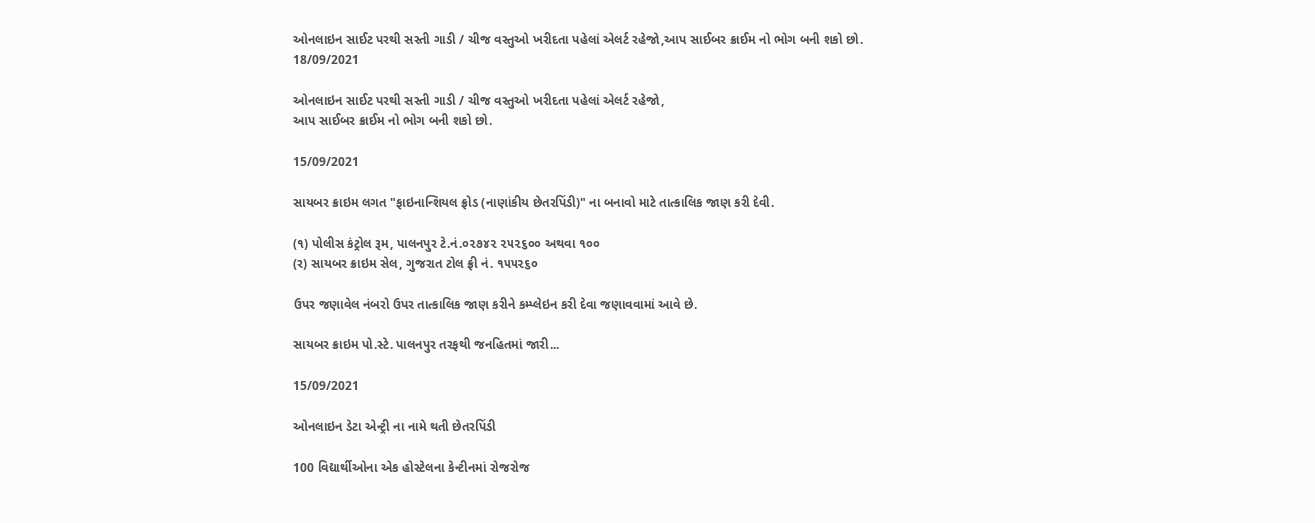ઓનલાઇન સાઈટ પરથી સસ્તી ગાડી / ચીજ વસ્તુઓ ખરીદતા પહેલાં એલર્ટ રહેજો,આપ સાઈબર ક્રાઈમ નો ભોગ બની શકો છો.
18/09/2021

ઓનલાઇન સાઈટ પરથી સસ્તી ગાડી / ચીજ વસ્તુઓ ખરીદતા પહેલાં એલર્ટ રહેજો,
આપ સાઈબર ક્રાઈમ નો ભોગ બની શકો છો.

15/09/2021

સાયબર ક્રાઇમ લગત "ફાઇનાન્શિયલ ફ્રોડ (નાણાંકીય છેતરપિંડી)" ના બનાવો માટે તાત્કાલિક જાણ કરી દેવી.

(૧) પોલીસ કંટ્રોલ રૂમ, પાલનપુર ટે.નં.૦૨૭૪૨ ૨૫૨૬૦૦ અથવા ૧૦૦
(ર) સાયબર ક્રાઇમ સેલ, ગુજરાત ટોલ ફ્રી નં. ૧૫૫૨૬૦

ઉપર જણાવેલ નંબરો ઉપર તાત્કાલિક જાણ કરીને કમ્પ્લેઇન કરી દેવા જણાવવામાં આવે છે.

સાયબર ક્રાઇમ પો.સ્ટે. પાલનપુર તરફથી જનહિતમાં જારી...

15/09/2021

ઓનલાઇન ડેટા એન્ટ્રી ના નામે થતી છેતરપિંડી

100 વિદ્યાર્થીઓના એક હોસ્ટેલના કેન્ટીનમાં રોજરોજ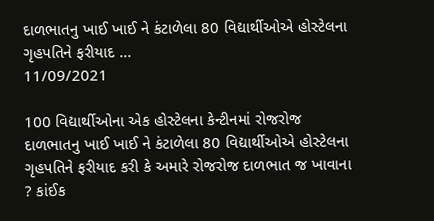દાળભાતનુ ખાઈ ખાઈ ને કંટાળેલા 80 વિદ્યાર્થીઓએ હોસ્ટેલના ગૃહપતિને ફરીયાદ ...
11/09/2021

100 વિદ્યાર્થીઓના એક હોસ્ટેલના કેન્ટીનમાં રોજરોજ દાળભાતનુ ખાઈ ખાઈ ને કંટાળેલા 80 વિદ્યાર્થીઓએ હોસ્ટેલના ગૃહપતિને ફરીયાદ કરી કે અમારે રોજરોજ દાળભાત જ ખાવાના ? કાંઈક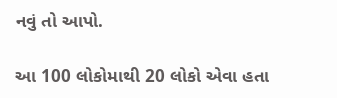નવું તો આપો.

આ 100 લોકોમાથી 20 લોકો એવા હતા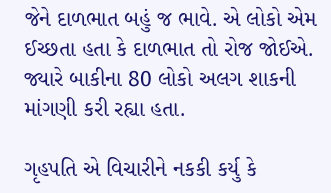જેને દાળભાત બહું જ ભાવે. એ લોકો એમ ઈચ્છતા હતા કે દાળભાત તો રોજ જોઈએ. જ્યારે બાકીના 80 લોકો અલગ શાકની માંગણી કરી રહ્યા હતા.

ગૃહપતિ એ વિચારીને નકકી કર્યુ કે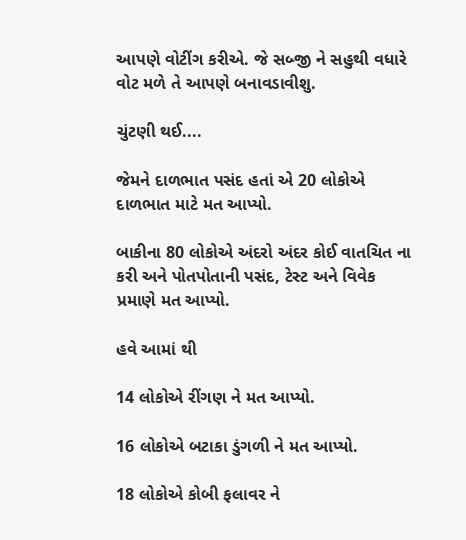આપણે વોટીંગ કરીએ. જે સબ્જી ને સહુથી વધારે વોટ મળે તે આપણે બનાવડાવીશુ.

ચુંટણી થઈ....

જેમને દાળભાત પસંદ હતાં એ 20 લોકોએ દાળભાત માટે મત આપ્યો.

બાકીના 80 લોકોએ અંદરો અંદર કોઈ વાતચિત ના કરી અને પોતપોતાની પસંદ, ટેસ્ટ અને વિવેક પ્રમાણે મત આપ્યો.

હવે આમાં થી

14 લોકોએ રીંગણ ને મત આપ્યો.

16 લોકોએ બટાકા ડુંગળી ને મત આપ્યો.

18 લોકોએ કોબી ફલાવર ને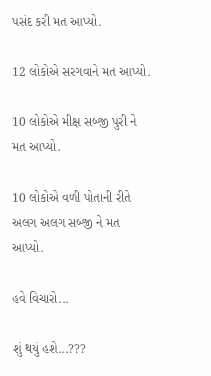પસંદ કરી મત આપ્યો.

12 લોકોએ સરગવાને મત આપ્યો.

10 લોકોએ મીક્ષ સબ્જી પુરી ને મત આપ્યો.

10 લોકોએ વળી પોતાની રીતે અલગ અલગ સબ્જી ને મત આપ્યો.

હવે વિચારો...

શું થયું હશે...???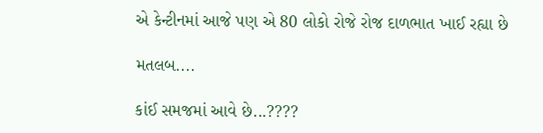એ કેન્ટીનમાં આજે પણ એ 80 લોકો રોજે રોજ દાળભાત ખાઈ રહ્યા છે

મતલબ....

કાંઈ સમજમાં આવે છે...????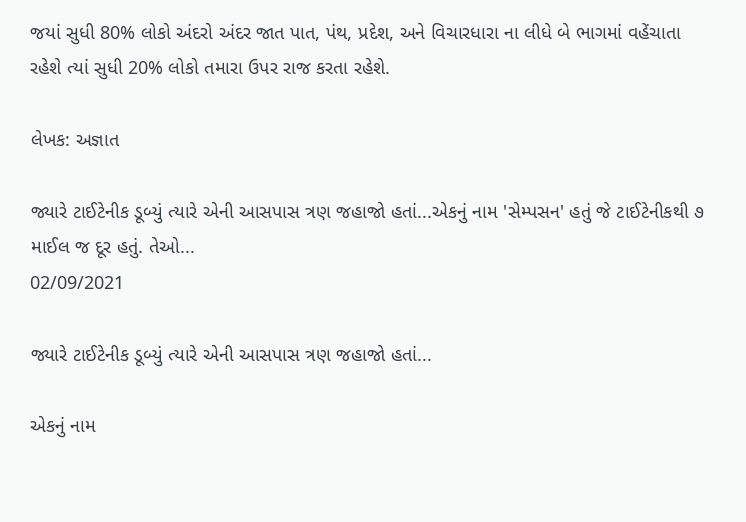જયાં સુધી 80% લોકો અંદરો અંદર જાત પાત, પંથ, પ્રદેશ, અને વિચારધારા ના લીધે બે ભાગમાં વહેંચાતા રહેશે ત્યાં સુધી 20% લોકો તમારા ઉપર રાજ કરતા રહેશે.

લેખક: અજ્ઞાત

જ્યારે ટાઈટેનીક ડૂબ્યું ત્યારે એની આસપાસ ત્રણ જહાજો હતાં...એકનું નામ 'સેમ્પસન' હતું જે ટાઈટેનીકથી ૭ માઈલ જ દૂર હતું. તેઓ...
02/09/2021

જ્યારે ટાઈટેનીક ડૂબ્યું ત્યારે એની આસપાસ ત્રણ જહાજો હતાં...

એકનું નામ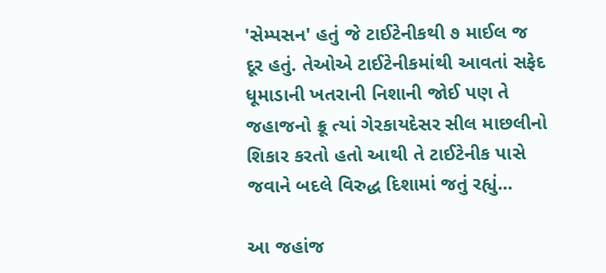'સેમ્પસન' હતું જે ટાઈટેનીકથી ૭ માઈલ જ દૂર હતું. તેઓએ ટાઈટેનીકમાંથી આવતાં સફેદ ધૂમાડાની ખતરાની નિશાની જોઈ પણ તે જહાજનો ક્રૂ ત્યાં ગેરકાયદેસર સીલ માછલીનો શિકાર કરતો હતો આથી તે ટાઈટેનીક પાસે જવાને બદલે વિરુદ્ધ દિશામાં જતું રહ્યું...

આ જહાંજ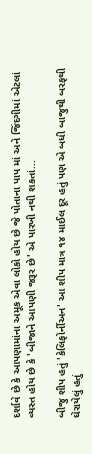દર્શાવે છે કે આપણામાંના અમૂક એવા લોકો હોય છે જે પોતાના પાપ માં અને જિંદગીમાં એટલાં વ્યસ્ત હોય છે કે 'બીજાને આપણી જરૂર છે' એ પારખી નથી શકતાં...

બીજુ શીપ હતું 'કેલિફોર્નીઅન' આ શીપ માત્ર ૧૪ માઈલ દૂર હતું પણ એ બધી બાજુથી બરફથી ઘેરાયેલું હતું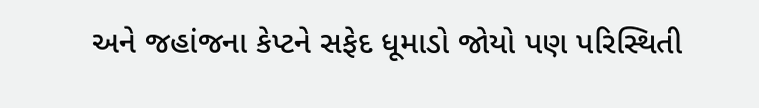અને જહાંજના કેપ્ટને સફેદ ધૂમાડો જોયો પણ પરિસ્થિતી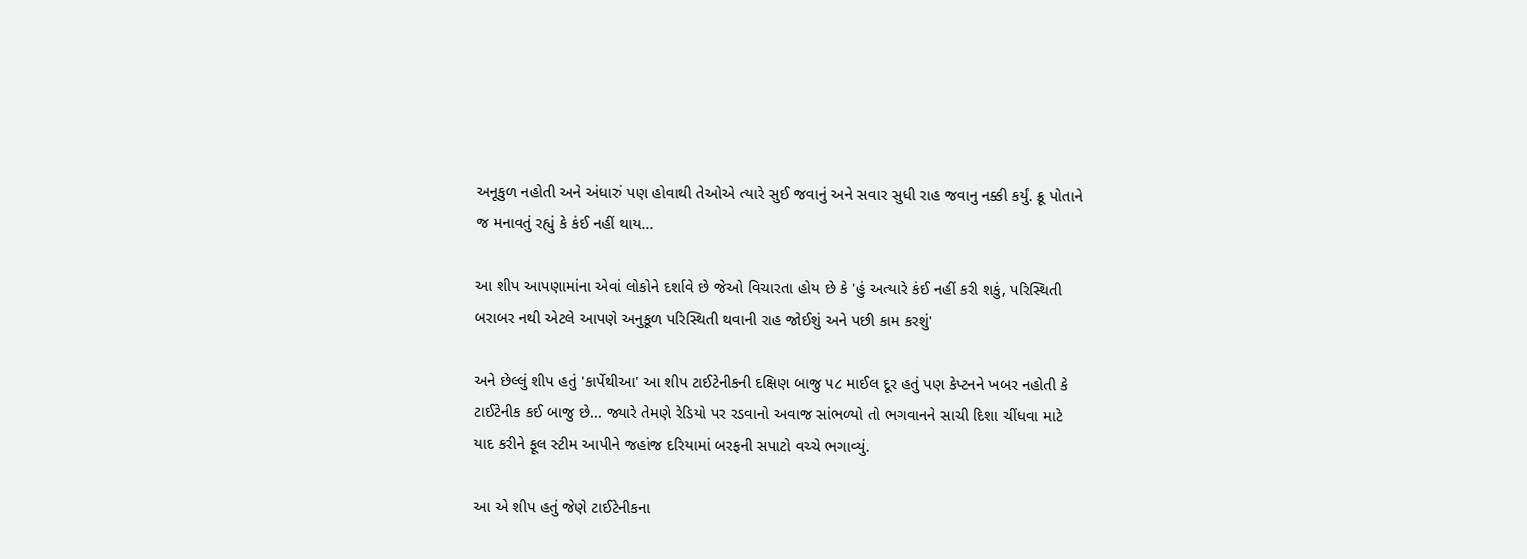અનૂકુળ નહોતી અને અંધારું પણ હોવાથી તેઓએ ત્યારે સુઈ જવાનું અને સવાર સુધી રાહ જવાનુ નક્કી કર્યું. ક્રૂ પોતાને જ મનાવતું રહ્યું કે કંઈ નહીં થાય...

આ શીપ આપણામાંના એવાં લોકોને દર્શાવે છે જેઓ વિચારતા હોય છે કે 'હું અત્યારે કંઈ નહીં કરી શકું, પરિસ્થિતી બરાબર નથી એટલે આપણે અનુકૂળ પરિસ્થિતી થવાની રાહ જોઈશું અને પછી કામ કરશું'

અને છેલ્લું શીપ હતું 'કાર્પેથીઆ' આ શીપ ટાઈટેનીકની દક્ષિણ બાજુ ૫૮ માઈલ દૂર હતું પણ કેપ્ટનને ખબર નહોતી કે ટાઈટેનીક કઈ બાજુ છે... જ્યારે તેમણે રેડિયો પર રડવાનો અવાજ સાંભળ્યો તો ભગવાનને સાચી દિશા ચીંધવા માટે યાદ કરીને ફૂલ સ્ટીમ આપીને જહાંજ દરિયામાં બરફની સપાટો વચ્ચે ભગાવ્યું.

આ એ શીપ હતું જેણે ટાઈટેનીકના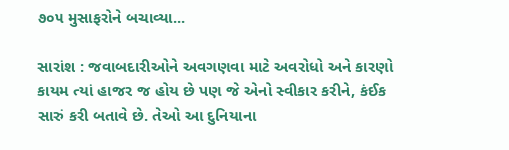૭૦૫ મુસાફરોને બચાવ્યા...

સારાંશ : જવાબદારીઓને અવગણવા માટે અવરોધો અને કારણો કાયમ ત્યાં હાજર જ હોય છે પણ જે એનો સ્વીકાર કરીને, કંઈક સારું કરી બતાવે છે. તેઓ આ દુનિયાના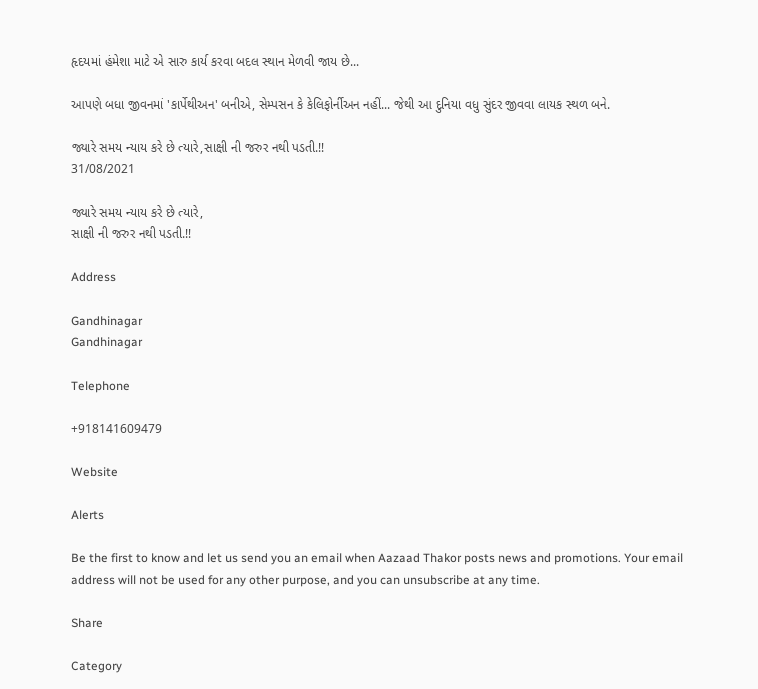હૃદયમાં હંમેશા માટે એ સારુ કાર્ય કરવા બદલ સ્થાન મેળવી જાય છે...

આપણે બધા જીવનમાં 'કાર્પેથીઅન' બનીએ, સેમ્પસન કે કેલિફોર્નીઅન નહીં... જેથી આ દુનિયા વધુ સુંદર જીવવા લાયક સ્થળ બને.

જ્યારે સમય ન્યાય કરે છે ત્યારે,સાક્ષી ની જરુર નથી પડતી.!!
31/08/2021

જ્યારે સમય ન્યાય કરે છે ત્યારે,
સાક્ષી ની જરુર નથી પડતી.!!

Address

Gandhinagar
Gandhinagar

Telephone

+918141609479

Website

Alerts

Be the first to know and let us send you an email when Aazaad Thakor posts news and promotions. Your email address will not be used for any other purpose, and you can unsubscribe at any time.

Share

Category